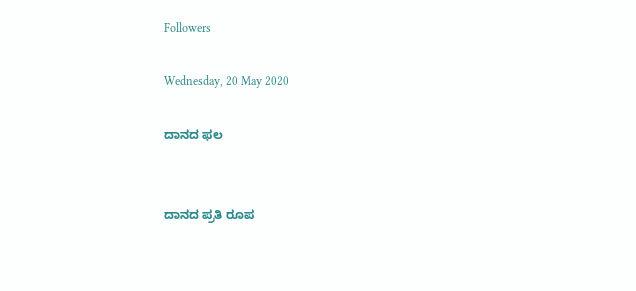Followers

Wednesday, 20 May 2020

ದಾನದ ಫಲ


ದಾನದ ಪ್ರತಿ ರೂಪ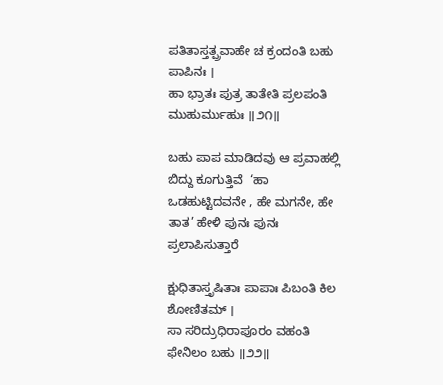ಪತಿತಾಸ್ತತ್ಪ್ರವಾಹೇ ಚ ಕ್ರಂದಂತಿ ಬಹು ಪಾಪಿನಃ ।
ಹಾ ಭ್ರಾತಃ ಪುತ್ರ ತಾತೇತಿ ಪ್ರಲಪಂತಿ ಮುಹುರ್ಮುಹುಃ ॥೨೧॥

ಬಹು ಪಾಪ ಮಾಡಿದವು ಆ ಪ್ರವಾಹಲ್ಲಿ ಬಿದ್ದು ಕೂಗುತ್ತಿವೆ  ‘ಹಾ ಒಡಹುಟ್ಟಿದವನೇ , ಹೇ ಮಗನೇ, ಹೇ ತಾತ’ ಹೇಳಿ ಪುನಃ ಪುನಃ ಪ್ರಲಾಪಿಸುತ್ತಾರೆ

ಕ್ಷುಧಿತಾಸ್ತೃಷಿತಾಃ ಪಾಪಾಃ ಪಿಬಂತಿ ಕಿಲ ಶೋಣಿತಮ್ ।
ಸಾ ಸರಿದ್ರುಧಿರಾಪೂರಂ ವಹಂತಿ ಫೇನಿಲಂ ಬಹು ॥೨೨॥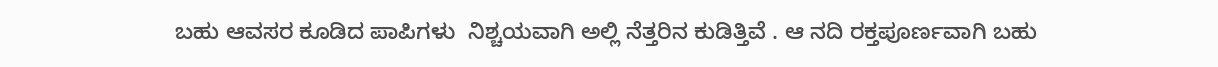ಬಹು ಆವಸರ ಕೂಡಿದ ಪಾಪಿಗಳು  ನಿಶ್ಚಯವಾಗಿ ಅಲ್ಲಿ ನೆತ್ತರಿನ ಕುಡಿತ್ತಿವೆ . ಆ ನದಿ ರಕ್ತಪೂರ್ಣವಾಗಿ ಬಹು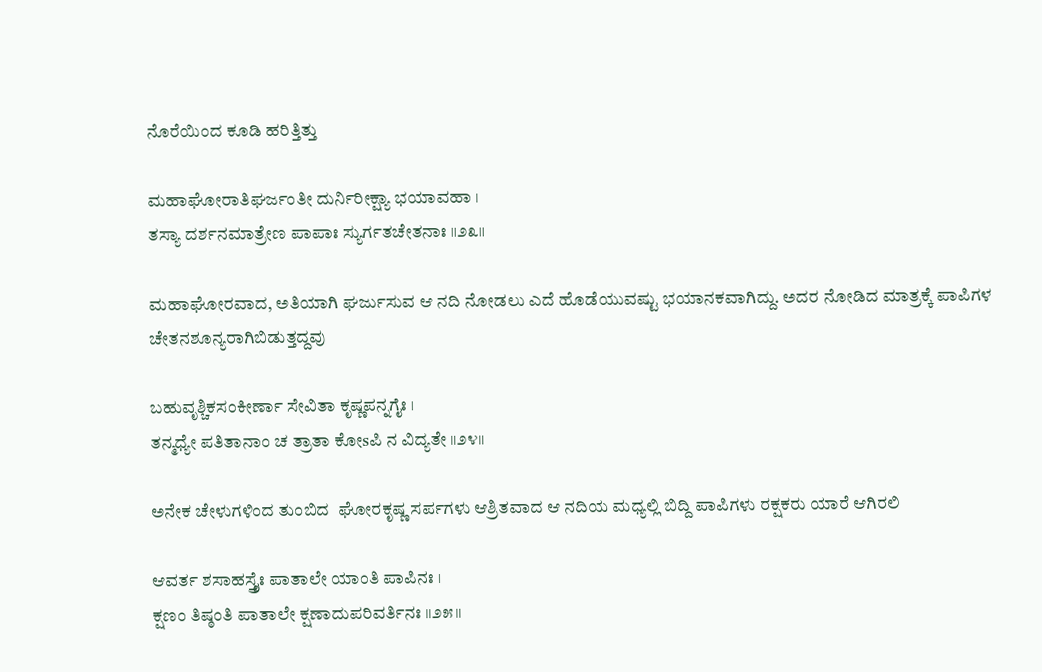ನೊರೆಯಿಂದ ಕೂಡಿ ಹರಿತ್ತಿತ್ತು

ಮಹಾಘೋರಾತಿಘರ್ಜಂತೀ ದುರ್ನಿರೀಕ್ಷ್ಯಾ ಭಯಾವಹಾ ।
ತಸ್ಯಾ ದರ್ಶನಮಾತ್ರೇಣ ಪಾಪಾಃ ಸ್ಯುರ್ಗತಚೇತನಾಃ ॥೨೩॥

ಮಹಾಘೋರವಾದ, ಅತಿಯಾಗಿ ಘರ್ಜುಸುವ ಆ ನದಿ ನೋಡಲು ಎದೆ ಹೊಡೆಯುವಷ್ಟು ಭಯಾನಕವಾಗಿದ್ದು. ಅದರ ನೋಡಿದ ಮಾತ್ರಕ್ಕೆ ಪಾಪಿಗಳ  ಚೇತನಶೂನ್ಯರಾಗಿಬಿಡುತ್ತದ್ದವು

ಬಹುವೃಶ್ಚಿಕಸಂಕೀರ್ಣಾ ಸೇವಿತಾ ಕೃಷ್ಣಪನ್ನಗೈಃ ।
ತನ್ಮಧ್ಯೇ ಪತಿತಾನಾಂ ಚ ತ್ರಾತಾ ಕೋsಪಿ ನ ವಿದ್ಯತೇ ॥೨೪॥

ಅನೇಕ ಚೇಳುಗಳಿಂದ ತುಂಬಿದ  ಘೋರಕೃಷ್ಣ ಸರ್ಪಗಳು ಆಶ್ರಿತವಾದ ಆ ನದಿಯ ಮಧ್ಯಲ್ಲಿ ಬಿದ್ದಿ ಪಾಪಿಗಳು ರಕ್ಷಕರು ಯಾರೆ ಆಗಿರಲಿ

ಆವರ್ತ ಶಸಾಹಸ್ತ್ರೈಃ ಪಾತಾಲೇ ಯಾಂತಿ ಪಾಪಿನಃ ।
ಕ್ಷಣಂ ತಿಷ್ಠಂತಿ ಪಾತಾಲೇ ಕ್ಷಣಾದುಪರಿವರ್ತಿನಃ ॥೨೫॥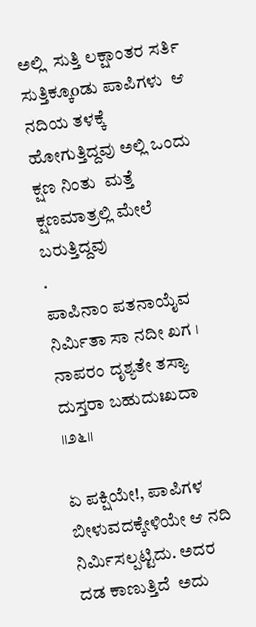ಅಲ್ಲಿ  ಸುತ್ತಿ ಲಕ್ಷಾಂತರ ಸರ್ತಿ ಸುತ್ತಿಕ್ಕೂoಡು ಪಾಪಿಗಳು  ಆ ನದಿಯ ತಳಕ್ಕೆ ಹೋಗುತ್ತಿದ್ದವು ಅಲ್ಲಿ ಒಂದು ಕ್ಷಣ ನಿಂತು  ಮತ್ತೆ ಕ್ಷಣಮಾತ್ರಲ್ಲಿ ಮೇಲೆ ಬರುತ್ತಿದ್ದವು
.
ಪಾಪಿನಾಂ ಪತನಾಯೈವ ನಿರ್ಮಿತಾ ಸಾ ನದೀ ಖಗ ।
ನಾಪರಂ ದೃಶ್ಯತೇ ತಸ್ಯಾ ದುಸ್ತರಾ ಬಹುದುಃಖದಾ ॥೨೬॥

ಏ ಪಕ್ಷಿಯೇ!, ಪಾಪಿಗಳ ಬೀಳುವದಕ್ಕೇಳಿಯೇ ಆ ನದಿ ನಿರ್ಮಿಸಲ್ಪಟ್ಟಿದು. ಅದರ ದಡ ಕಾಣುತ್ತಿದೆ  ಅದು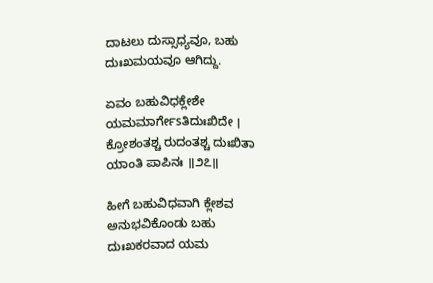ದಾಟಲು ದುಸ್ಸಾಧ್ಯವೂ, ಬಹು ದುಃಖಮಯವೂ ಆಗಿದ್ದು.

ಏವಂ ಬಹುವಿಧಕ್ಲೇಶೇ ಯಮಮಾರ್ಗೇsತಿದುಃಖಿದೇ ।
ಕ್ರೋಶಂತಶ್ಚ ರುದಂತಶ್ಚ ದುಃಖಿತಾ ಯಾಂತಿ ಪಾಪಿನಃ ॥೨೭॥

ಹೀಗೆ ಬಹುವಿಧವಾಗಿ ಕ್ಲೇಶವ ಅನುಭವಿಕೊಂಡು ಬಹು ದುಃಖಕರವಾದ ಯಮ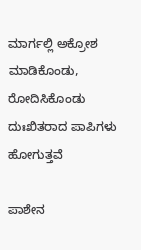ಮಾರ್ಗಲ್ಲಿ ಅಕ್ರೋಶ ಮಾಡಿಕೊಂಡು, ರೋದಿಸಿಕೊಂಡು  ದುಃಖಿತರಾದ ಪಾಪಿಗಳು ಹೋಗುತ್ತವೆ

ಪಾಶೇನ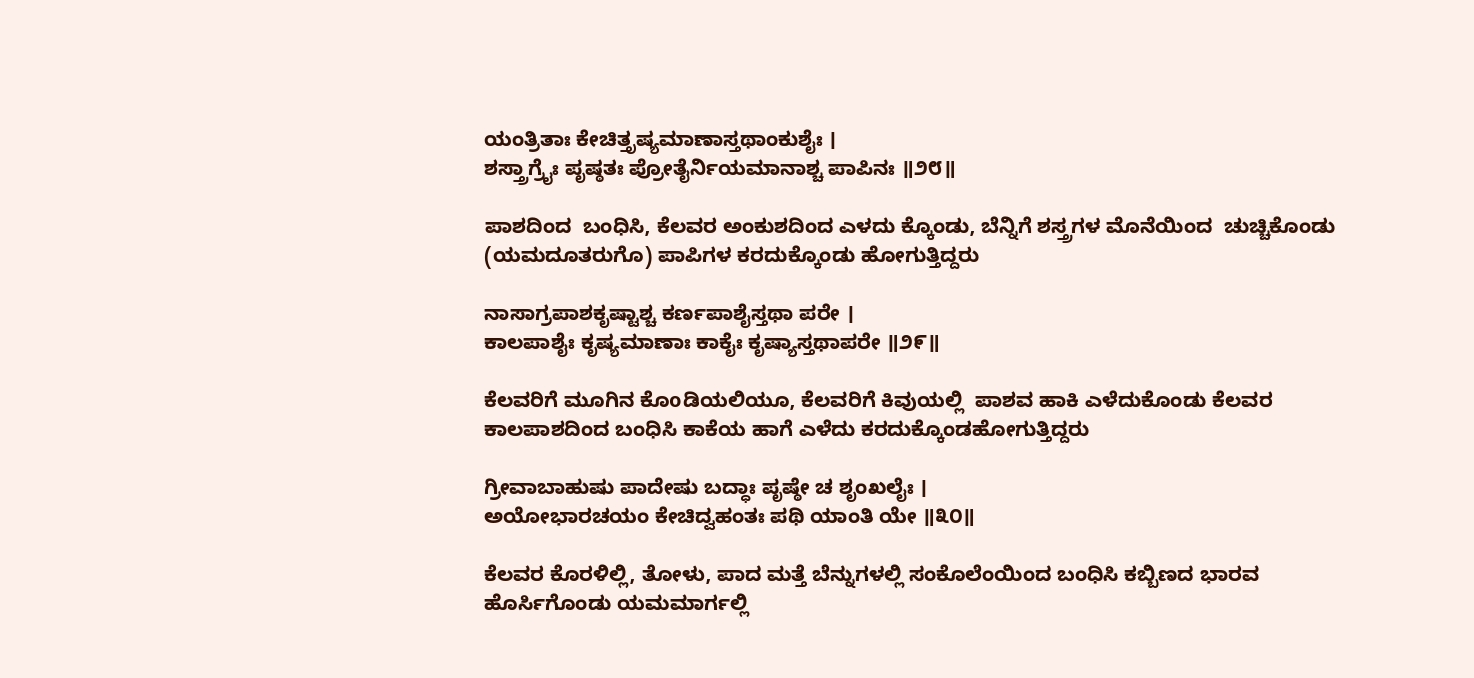ಯಂತ್ರಿತಾಃ ಕೇಚಿತ್ತೃಷ್ಯಮಾಣಾಸ್ತಥಾಂಕುಶೈಃ ।
ಶಸ್ತ್ರಾಗ್ರೈಃ ಪೃಷ್ಠತಃ ಪ್ರೋತೈರ್ನಿಯಮಾನಾಶ್ಚ ಪಾಪಿನಃ ॥೨೮॥

ಪಾಶದಿಂದ  ಬಂಧಿಸಿ, ಕೆಲವರ ಅಂಕುಶದಿಂದ ಎಳದು ಕ್ಕೊಂಡು, ಬೆನ್ನಿಗೆ ಶಸ್ತ್ರಗಳ ಮೊನೆಯಿಂದ  ಚುಚ್ಚಿಕೊಂಡು (ಯಮದೂತರುಗೊ) ಪಾಪಿಗಳ ಕರದುಕ್ಕೊಂಡು ಹೋಗುತ್ತಿದ್ದರು

ನಾಸಾಗ್ರಪಾಶಕೃಷ್ಟಾಶ್ಚ ಕರ್ಣಪಾಶೈಸ್ತಥಾ ಪರೇ ।
ಕಾಲಪಾಶೈಃ ಕೃಷ್ಯಮಾಣಾಃ ಕಾಕೈಃ ಕೃಷ್ಯಾಸ್ತಥಾಪರೇ ॥೨೯॥

ಕೆಲವರಿಗೆ ಮೂಗಿನ ಕೊoಡಿಯಲಿಯೂ, ಕೆಲವರಿಗೆ ಕಿವುಯಲ್ಲಿ  ಪಾಶವ ಹಾಕಿ ಎಳೆದುಕೊಂಡು ಕೆಲವರ ಕಾಲಪಾಶದಿಂದ ಬಂಧಿಸಿ ಕಾಕೆಯ ಹಾಗೆ ಎಳೆದು ಕರದುಕ್ಕೊಂಡಹೋಗುತ್ತಿದ್ದರು

ಗ್ರೀವಾಬಾಹುಷು ಪಾದೇಷು ಬದ್ಧಾಃ ಪೃಷ್ಠೇ ಚ ಶೃಂಖಲೈಃ ।
ಅಯೋಭಾರಚಯಂ ಕೇಚಿದ್ವಹಂತಃ ಪಥಿ ಯಾಂತಿ ಯೇ ॥೩೦॥

ಕೆಲವರ ಕೊರಳಿಲ್ಲಿ, ತೋಳು, ಪಾದ ಮತ್ತೆ ಬೆನ್ನುಗಳಲ್ಲಿ ಸಂಕೊಲೆಂಯಿಂದ ಬಂಧಿಸಿ ಕಬ್ಬಿಣದ ಭಾರವ ಹೊರ್ಸಿಗೊಂಡು ಯಮಮಾರ್ಗಲ್ಲಿ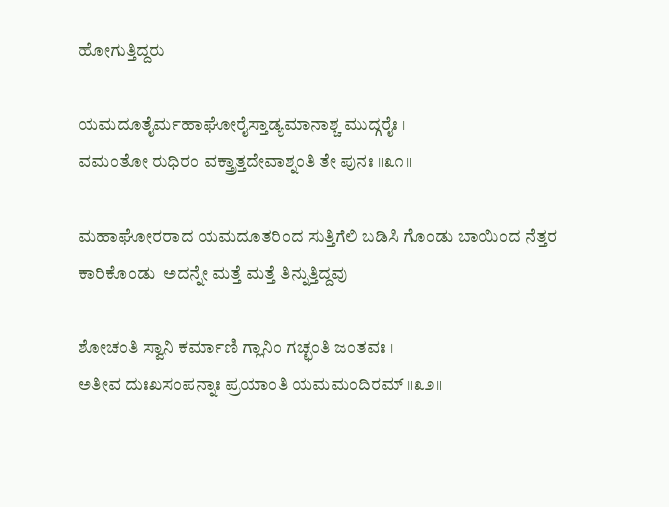ಹೋಗುತ್ತಿದ್ದರು

ಯಮದೂತೈರ್ಮಹಾಘೋರೈಸ್ತಾಡ್ಯಮಾನಾಶ್ಚ ಮುದ್ಗರೈಃ ।
ವಮಂತೋ ರುಧಿರಂ ವಕ್ತ್ರಾತ್ತದೇವಾಶ್ನಂತಿ ತೇ ಪುನಃ ॥೩೧॥

ಮಹಾಘೋರರಾದ ಯಮದೂತರಿಂದ ಸುತ್ತಿಗೆಲಿ ಬಡಿಸಿ ಗೊಂಡು ಬಾಯಿಂದ ನೆತ್ತರ ಕಾರಿಕೊಂಡು  ಅದನ್ನೇ ಮತ್ತೆ ಮತ್ತೆ ತಿನ್ನುತ್ತಿದ್ದವು

ಶೋಚಂತಿ ಸ್ವಾನಿ ಕರ್ಮಾಣಿ ಗ್ಲಾನಿಂ ಗಚ್ಛಂತಿ ಜಂತವಃ ।
ಅತೀವ ದುಃಖಸಂಪನ್ನಾಃ ಪ್ರಯಾಂತಿ ಯಮಮಂದಿರಮ್ ॥೩೨॥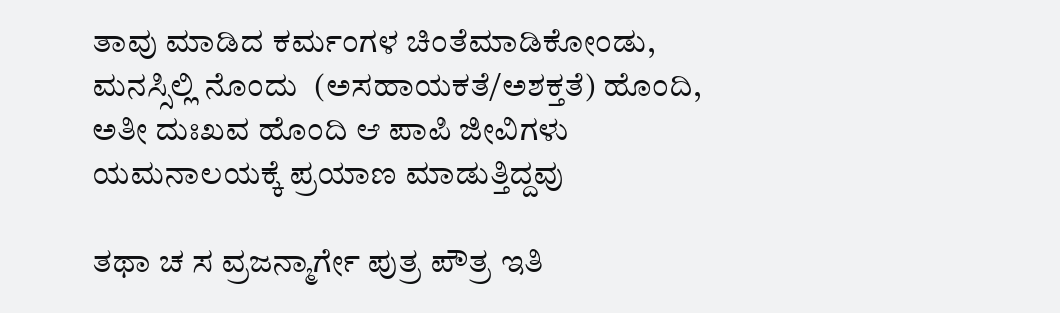ತಾವು ಮಾಡಿದ ಕರ್ಮಂಗಳ ಚಿಂತೆಮಾಡಿಕೋಂಡು, ಮನಸ್ಸಿಲ್ಲಿ ನೊಂದು  (ಅಸಹಾಯಕತೆ/ಅಶಕ್ತತೆ) ಹೊಂದಿ, ಅತೀ ದುಃಖವ ಹೊಂದಿ ಆ ಪಾಪಿ ಜೀವಿಗಳು ಯಮನಾಲಯಕ್ಕೆ ಪ್ರಯಾಣ ಮಾಡುತ್ತಿದ್ದವು

ತಥಾ ಚ ಸ ವ್ರಜನ್ಮಾರ್ಗೇ ಪುತ್ರ ಪೌತ್ರ ಇತಿ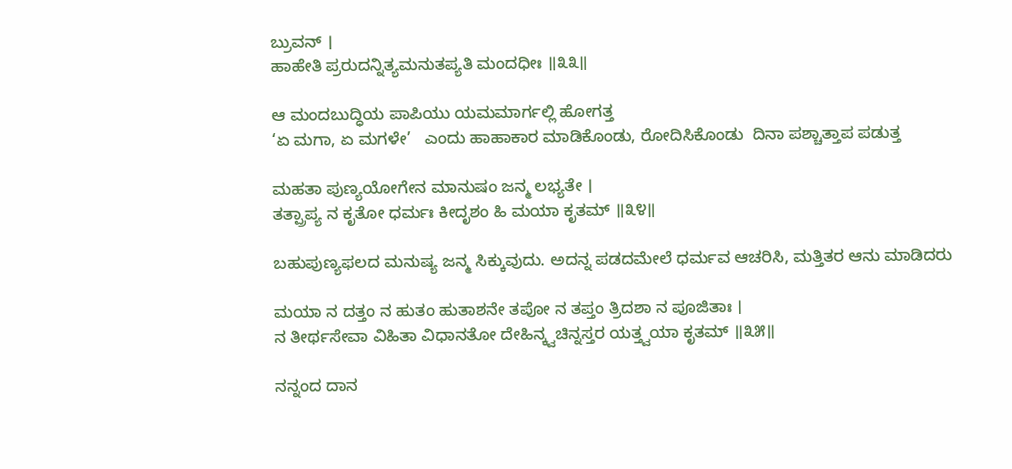ಬ್ರುವನ್ ।
ಹಾಹೇತಿ ಪ್ರರುದನ್ನಿತ್ಯಮನುತಪ್ಯತಿ ಮಂದಧೀಃ ॥೩೩॥

ಆ ಮಂದಬುದ್ಧಿಯ ಪಾಪಿಯು ಯಮಮಾರ್ಗಲ್ಲಿ ಹೋಗತ್ತ
‘ಏ ಮಗಾ, ಏ ಮಗಳೇ’   ಎಂದು ಹಾಹಾಕಾರ ಮಾಡಿಕೊಂಡು, ರೋದಿಸಿಕೊಂಡು  ದಿನಾ ಪಶ್ಚಾತ್ತಾಪ ಪಡುತ್ತ

ಮಹತಾ ಪುಣ್ಯಯೋಗೇನ ಮಾನುಷಂ ಜನ್ಮ ಲಭ್ಯತೇ ।
ತತ್ಪ್ರಾಪ್ಯ ನ ಕೃತೋ ಧರ್ಮಃ ಕೀದೃಶಂ ಹಿ ಮಯಾ ಕೃತಮ್ ॥೩೪॥

ಬಹುಪುಣ್ಯಫಲದ ಮನುಷ್ಯ ಜನ್ಮ ಸಿಕ್ಕುವುದು. ಅದನ್ನ ಪಡದಮೇಲೆ ಧರ್ಮವ ಆಚರಿಸಿ, ಮತ್ತಿತರ ಆನು ಮಾಡಿದರು

ಮಯಾ ನ ದತ್ತಂ ನ ಹುತಂ ಹುತಾಶನೇ ತಪೋ ನ ತಪ್ತಂ ತ್ರಿದಶಾ ನ ಪೂಜಿತಾಃ ।
ನ ತೀರ್ಥಸೇವಾ ವಿಹಿತಾ ವಿಧಾನತೋ ದೇಹಿನ್ಕ್ವಚಿನ್ನಸ್ತರ ಯತ್ತ್ವಯಾ ಕೃತಮ್ ॥೩೫॥

ನನ್ನಂದ ದಾನ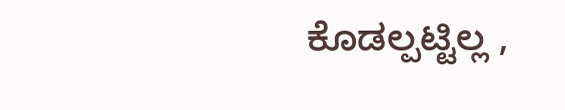ಕೊಡಲ್ಪಟ್ಟಿಲ್ಲ ,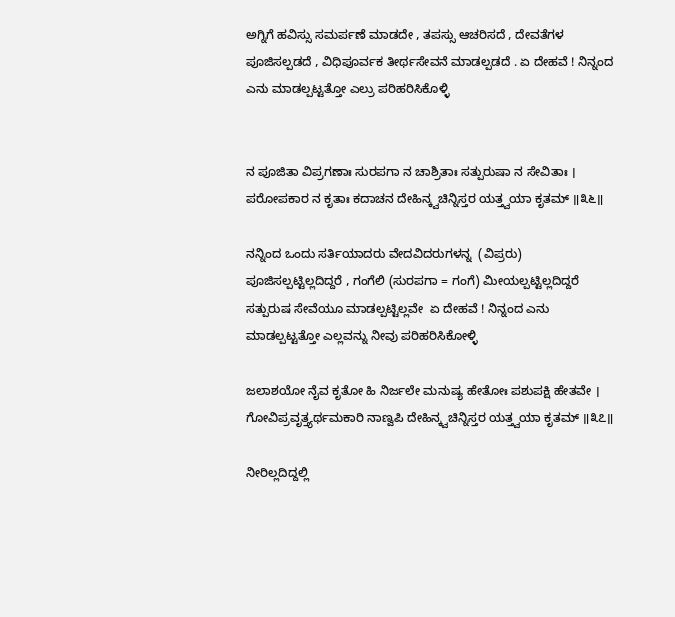ಅಗ್ನಿಗೆ ಹವಿಸ್ಸು ಸಮರ್ಪಣೆ ಮಾಡದೇ , ತಪಸ್ಸು ಆಚರಿಸದೆ , ದೇವತೆಗಳ  ಪೂಜಿಸಲ್ಪಡದೆ , ವಿಧಿಪೂರ್ವಕ ತೀರ್ಥಸೇವನೆ ಮಾಡಲ್ಪಡದೆ . ಏ ದೇಹವೆ ! ನಿನ್ನಂದ ಎನು ಮಾಡಲ್ಪಟ್ಟತ್ತೋ ಎಲ್ರು ಪರಿಹರಿಸಿಕೊಳ್ಳಿ


ನ ಪೂಜಿತಾ ವಿಪ್ರಗಣಾಃ ಸುರಪಗಾ ನ ಚಾಶ್ರಿತಾಃ ಸತ್ಪುರುಷಾ ನ ಸೇವಿತಾಃ ।
ಪರೋಪಕಾರ ನ ಕೃತಾಃ ಕದಾಚನ ದೇಹಿನ್ಕ್ವಚಿನ್ನಿಸ್ತರ ಯತ್ತ್ವಯಾ ಕೃತಮ್ ॥೩೬॥

ನನ್ನಿಂದ ಒಂದು ಸರ್ತಿಯಾದರು ವೇದವಿದರುಗಳನ್ನ  (ವಿಪ್ರರು) ಪೂಜಿಸಲ್ಪಟ್ಟಿಲ್ಲದಿದ್ದರೆ , ಗಂಗೆಲಿ (ಸುರಪಗಾ = ಗಂಗೆ) ಮೀಯಲ್ಪಟ್ಟಿಲ್ಲದಿದ್ದರೆ ಸತ್ಪುರುಷ ಸೇವೆಯೂ ಮಾಡಲ್ಪಟ್ಟಿಲ್ಲವೇ  ಏ ದೇಹವೆ ! ನಿನ್ನಂದ ಎನು ಮಾಡಲ್ಪಟ್ಟತ್ತೋ ಎಲ್ಲವನ್ನು ನೀವು ಪರಿಹರಿಸಿಕೋಳ್ಳಿ

ಜಲಾಶಯೋ ನೈವ ಕೃತೋ ಹಿ ನಿರ್ಜಲೇ ಮನುಷ್ಯ ಹೇತೋಃ ಪಶುಪಕ್ಷಿ ಹೇತವೇ ।
ಗೋವಿಪ್ರವೃತ್ತ್ಯರ್ಥಮಕಾರಿ ನಾಣ್ವಪಿ ದೇಹಿನ್ಕ್ವಚಿನ್ನಿಸ್ತರ ಯತ್ತ್ವಯಾ ಕೃತಮ್ ॥೩೭॥

ನೀರಿಲ್ಲದಿದ್ದಲ್ಲಿ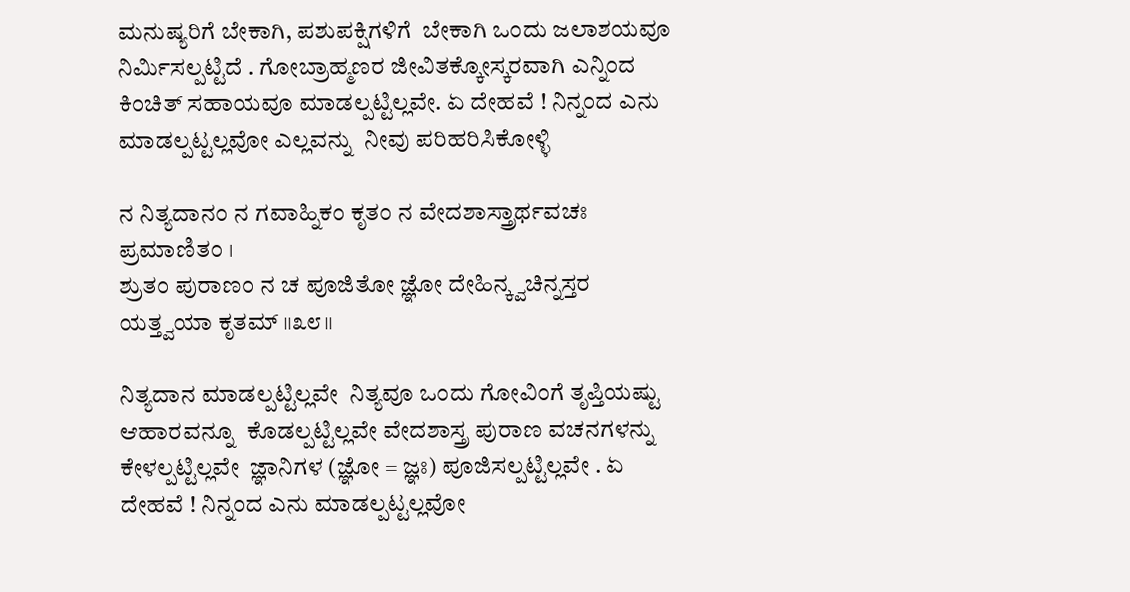ಮನುಷ್ಯರಿಗೆ ಬೇಕಾಗಿ, ಪಶುಪಕ್ಷಿಗಳಿಗೆ  ಬೇಕಾಗಿ ಒಂದು ಜಲಾಶಯವೂ ನಿರ್ಮಿಸಲ್ಪಟ್ಟಿದೆ . ಗೋಬ್ರಾಹ್ಮಣರ ಜೀವಿತಕ್ಕೋಸ್ಕರವಾಗಿ ಎನ್ನಿಂದ ಕಿಂಚಿತ್ ಸಹಾಯವೂ ಮಾಡಲ್ಪಟ್ಟಿಲ್ಲವೇ. ಏ ದೇಹವೆ ! ನಿನ್ನಂದ ಎನು ಮಾಡಲ್ಪಟ್ಟಲ್ಲವೋ ಎಲ್ಲವನ್ನು  ನೀವು ಪರಿಹರಿಸಿಕೋಳ್ಳಿ

ನ ನಿತ್ಯದಾನಂ ನ ಗವಾಹ್ನಿಕಂ ಕೃತಂ ನ ವೇದಶಾಸ್ತ್ರಾರ್ಥವಚಃ ಪ್ರಮಾಣಿತಂ ।
ಶ್ರುತಂ ಪುರಾಣಂ ನ ಚ ಪೂಜಿತೋ ಜ್ಞೋ ದೇಹಿನ್ಕ್ವಚಿನ್ನಸ್ತರ ಯತ್ತ್ವಯಾ ಕೃತಮ್ ॥೩೮॥

ನಿತ್ಯದಾನ ಮಾಡಲ್ಪಟ್ಟಿಲ್ಲವೇ  ನಿತ್ಯವೂ ಒಂದು ಗೋವಿಂಗೆ ತೃಪ್ತಿಯಷ್ಟು ಆಹಾರವನ್ನೂ  ಕೊಡಲ್ಪಟ್ಟಿಲ್ಲವೇ ವೇದಶಾಸ್ತ್ರ ಪುರಾಣ ವಚನಗಳನ್ನು ಕೇಳಲ್ಪಟ್ಟಿಲ್ಲವೇ  ಜ್ಞಾನಿಗಳ (ಜ್ಞೋ = ಜ್ಞಃ) ಪೂಜಿಸಲ್ಪಟ್ಟಿಲ್ಲವೇ . ಏ ದೇಹವೆ ! ನಿನ್ನಂದ ಎನು ಮಾಡಲ್ಪಟ್ಟಲ್ಲವೋ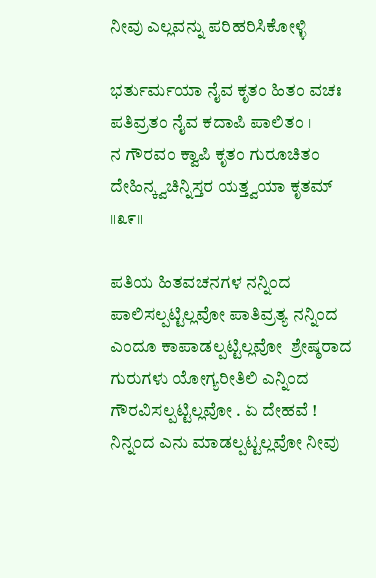ನೀವು ಎಲ್ಲವನ್ನು ಪರಿಹರಿಸಿಕೋಳ್ಳಿ

ಭರ್ತುರ್ಮಯಾ ನೈವ ಕೃತಂ ಹಿತಂ ವಚಃ ಪತಿವ್ರತಂ ನೈವ ಕದಾಪಿ ಪಾಲಿತಂ ।
ನ ಗೌರವಂ ಕ್ವಾಪಿ ಕೃತಂ ಗುರೂಚಿತಂ ದೇಹಿನ್ಕ್ವಚಿನ್ನಿಸ್ತರ ಯತ್ತ್ವಯಾ ಕೃತಮ್ ॥೩೯॥

ಪತಿಯ ಹಿತವಚನಗಳ ನನ್ನಿಂದ ಪಾಲಿಸಲ್ಪಟ್ಟಿಲ್ಲವೋ ಪಾತಿವ್ರತ್ಯ ನನ್ನಿಂದ ಎಂದೂ ಕಾಪಾಡಲ್ಪಟ್ಟಿಲ್ಲವೋ  ಶ್ರೇಷ್ಠರಾದ ಗುರುಗಳು ಯೋಗ್ಯರೀತಿಲಿ ಎನ್ನಿಂದ ಗೌರವಿಸಲ್ಪಟ್ಟಿಲ್ಲವೋ . ಏ ದೇಹವೆ ! ನಿನ್ನಂದ ಎನು ಮಾಡಲ್ಪಟ್ಟಲ್ಲವೋ ನೀವು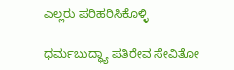ಎಲ್ಲರು ಪರಿಹರಿಸಿಕೊಳ್ಳಿ

ಧರ್ಮಬುದ್ಧ್ಯಾ ಪತಿರೇವ ಸೇವಿತೋ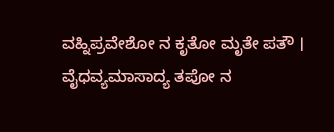ವಹ್ನಿಪ್ರವೇಶೋ ನ ಕೃತೋ ಮೃತೇ ಪತೌ ।
ವೈಧವ್ಯಮಾಸಾದ್ಯ ತಪೋ ನ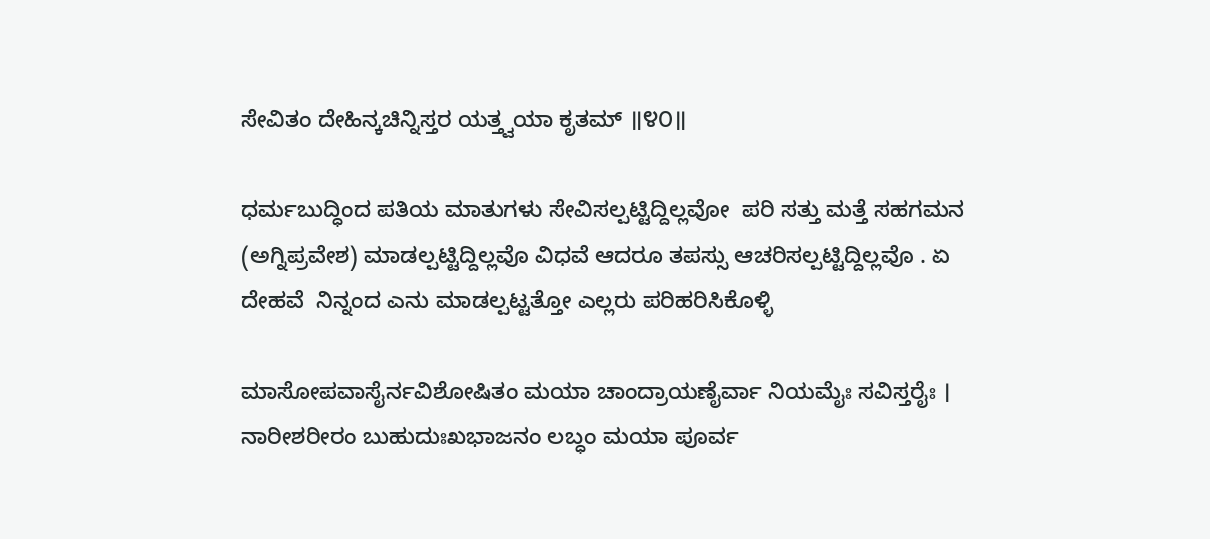ಸೇವಿತಂ ದೇಹಿನ್ಕಚಿನ್ನಿಸ್ತರ ಯತ್ತ್ವಯಾ ಕೃತಮ್ ॥೪೦॥

ಧರ್ಮಬುದ್ಧಿಂದ ಪತಿಯ ಮಾತುಗಳು ಸೇವಿಸಲ್ಪಟ್ಟಿದ್ದಿಲ್ಲವೋ  ಪರಿ ಸತ್ತು ಮತ್ತೆ ಸಹಗಮನ (ಅಗ್ನಿಪ್ರವೇಶ) ಮಾಡಲ್ಪಟ್ಟಿದ್ದಿಲ್ಲವೊ ವಿಧವೆ ಆದರೂ ತಪಸ್ಸು ಆಚರಿಸಲ್ಪಟ್ಟಿದ್ದಿಲ್ಲವೊ . ಏ ದೇಹವೆ  ನಿನ್ನಂದ ಎನು ಮಾಡಲ್ಪಟ್ಟತ್ತೋ ಎಲ್ಲರು ಪರಿಹರಿಸಿಕೊಳ್ಳಿ

ಮಾಸೋಪವಾಸೈರ್ನವಿಶೋಷಿತಂ ಮಯಾ ಚಾಂದ್ರಾಯಣೈರ್ವಾ ನಿಯಮೈಃ ಸವಿಸ್ತರೈಃ ।
ನಾರೀಶರೀರಂ ಬುಹುದುಃಖಭಾಜನಂ ಲಬ್ಧಂ ಮಯಾ ಪೂರ್ವ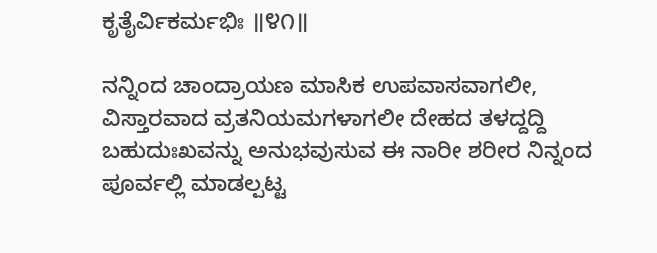ಕೃತೈರ್ವಿಕರ್ಮಭಿಃ ॥೪೧॥

ನನ್ನಿಂದ ಚಾಂದ್ರಾಯಣ ಮಾಸಿಕ ಉಪವಾಸವಾಗಲೀ, ವಿಸ್ತಾರವಾದ ವ್ರತನಿಯಮಗಳಾಗಲೀ ದೇಹದ ತಳದ್ದದ್ದಿ ಬಹುದುಃಖವನ್ನು ಅನುಭವುಸುವ ಈ ನಾರೀ ಶರೀರ ನಿನ್ನಂದ ಪೂರ್ವಲ್ಲಿ ಮಾಡಲ್ಪಟ್ಟ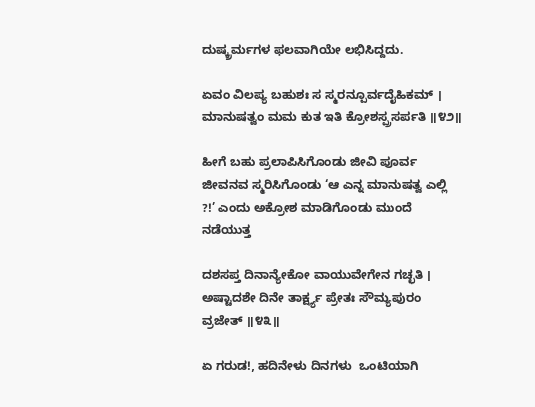ದುಷ್ಕ್ರರ್ಮಗಳ ಫಲವಾಗಿಯೇ ಲಭಿಸಿದ್ದದು.

ಏವಂ ವಿಲಪ್ಯ ಬಹುಶಃ ಸ ಸ್ಮರನ್ಪೂರ್ವದೈಹಿಕಮ್ ।
ಮಾನುಷತ್ವಂ ಮಮ ಕುತ ಇತಿ ಕ್ರೋಶಸ್ಪ್ರಸರ್ಪತಿ ॥೪೨॥

ಹೀಗೆ ಬಹು ಪ್ರಲಾಪಿಸಿಗೊಂಡು ಜೀವಿ ಪೂರ್ವ ಜೀವನವ ಸ್ಮರಿಸಿಗೊಂಡು ‘ಆ ಎನ್ನ ಮಾನುಷತ್ವ ಎಲ್ಲಿ ?!’ ಎಂದು ಅಕ್ರೋಶ ಮಾಡಿಗೊಂಡು ಮುಂದೆ ನಡೆಯುತ್ತ

ದಶಸಪ್ತ ದಿನಾನ್ಯೇಕೋ ವಾಯುವೇಗೇನ ಗಚ್ಛತಿ ।
ಅಷ್ಟಾದಶೇ ದಿನೇ ತಾರ್ಕ್ಷ್ಯ ಪ್ರೇತಃ ಸೌಮ್ಯಪುರಂ ವ್ರಜೇತ್ ॥೪೩॥

ಏ ಗರುಡ!, ಹದಿನೇಳು ದಿನಗಳು  ಒಂಟಿಯಾಗಿ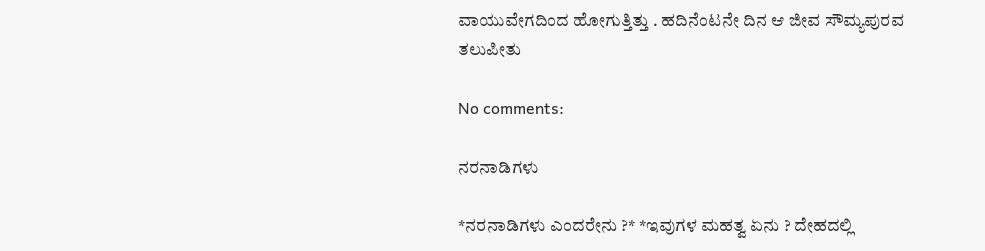ವಾಯುವೇಗದಿಂದ ಹೋಗುತ್ತಿತ್ತು . ಹದಿನೆಂಟನೇ ದಿನ ಆ ಜೀವ ಸೌಮ್ಯಪುರವ ತಲುಪೀತು

No comments:

ನರನಾಡಿಗಳು

*ನರನಾಡಿಗಳು ಎಂದರೇನು ?* *ಇವುಗಳ ಮಹತ್ವ ಏನು ? ದೇಹದಲ್ಲಿ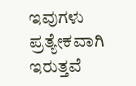ಇವುಗಳು ಪ್ರತ್ಯೇಕವಾಗಿ ಇರುತ್ತವೆ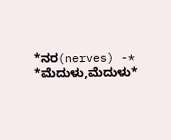*ನರ(nerves) -* *ಮೆದುಳು,ಮೆದುಳು*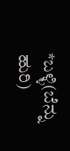*ಬಳ್ಳಿ(ಬೆನ್ನು ಹುರಿ)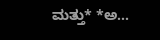ಮತ್ತು* *ಅ...